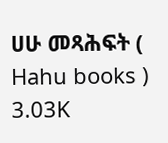ሀሁ መጻሕፍት ( Hahu books )
3.03K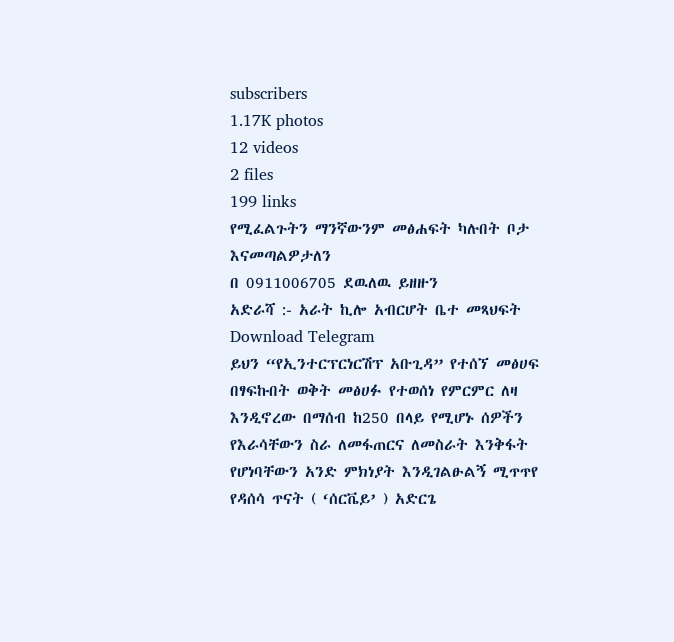subscribers
1.17K photos
12 videos
2 files
199 links
የሚፈልጉትን ማንኛውንም መፅሐፍት ካሉበት ቦታ እናመጣልዎታለን
በ 0911006705 ደዉለዉ ይዘዙን
አድራሻ :- አራት ኪሎ አብርሆት ቤተ መጻህፍት
Download Telegram
ይህን “የኢንተርፕርነርሽፕ አቡጊዳ” የተሰኘ መፅሀፍ በፃፍኩበት ወቅት መፅሀፉ የተወሰነ የምርምር ለዛ እንዲኖረው በማሰብ ከ250 በላይ የሚሆኑ ሰዎችን የእራሳቸውን ስራ ለመፋጠርና ለመስራት እንቅፋት የሆነባቸውን አንድ ምክነያት እንዲገልፁልኝ ሚጥጥየ የዳሰሳ ጥናት ( ‘ሰርቬይ’ ) አድርጌ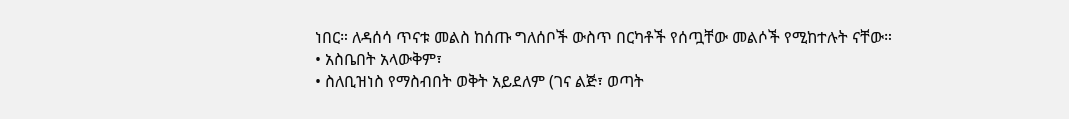ነበር። ለዳሰሳ ጥናቱ መልስ ከሰጡ ግለሰቦች ውስጥ በርካቶች የሰጧቸው መልሶች የሚከተሉት ናቸው።
• አስቤበት አላውቅም፣
• ስለቢዝነስ የማስብበት ወቅት አይደለም (ገና ልጅ፣ ወጣት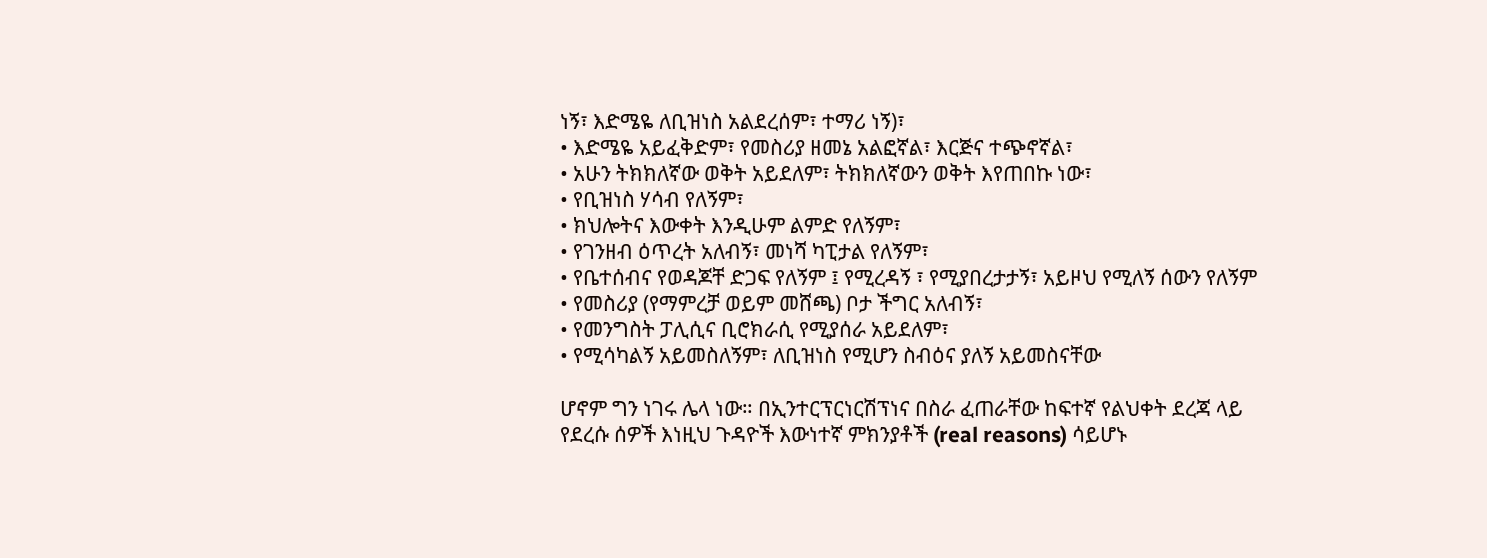ነኝ፣ እድሜዬ ለቢዝነስ አልደረሰም፣ ተማሪ ነኝ)፣
• እድሜዬ አይፈቅድም፣ የመስሪያ ዘመኔ አልፎኛል፣ እርጅና ተጭኖኛል፣
• አሁን ትክክለኛው ወቅት አይደለም፣ ትክክለኛውን ወቅት እየጠበኩ ነው፣
• የቢዝነስ ሃሳብ የለኝም፣
• ክህሎትና እውቀት እንዲሁም ልምድ የለኝም፣
• የገንዘብ ዕጥረት አለብኝ፣ መነሻ ካፒታል የለኝም፣
• የቤተሰብና የወዳጆቸ ድጋፍ የለኝም ፤ የሚረዳኝ ፣ የሚያበረታታኝ፣ አይዞህ የሚለኝ ሰውን የለኝም
• የመስሪያ (የማምረቻ ወይም መሸጫ) ቦታ ችግር አለብኝ፣
• የመንግስት ፓሊሲና ቢሮክራሲ የሚያሰራ አይደለም፣
• የሚሳካልኝ አይመስለኝም፣ ለቢዝነስ የሚሆን ስብዕና ያለኝ አይመስናቸው

ሆኖም ግን ነገሩ ሌላ ነው። በኢንተርፕርነርሽፕነና በስራ ፈጠራቸው ከፍተኛ የልህቀት ደረጃ ላይ የደረሱ ሰዎች እነዚህ ጉዳዮች እውነተኛ ምክንያቶች (real reasons) ሳይሆኑ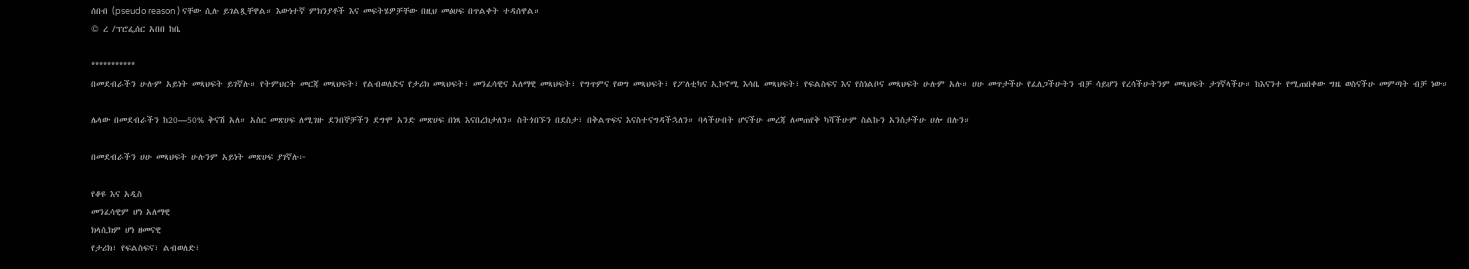ሰበብ (pseudo reason ) ናቸው ሲሉ ይገልጿቸዋል። እውነተኛ ምክንያቶች እና መፍትሄዎቻቸው በዚህ መፅሀፍ በጥልቀት ተዳሰዋል።
© ረ /ፕሮፌሰር አበበ ከቤ

***********
በመደብራችን ሁሉም አይነት መጻህፍት ይገኛሉ። የትምህርት መርጃ መጻህፍት፣ የልብወለድና የታሪክ መጻህፍት፣ መንፈሳዊና አለማዊ መጻህፍት፣ የግጥምና የወግ መጻህፍት፣ የፖለቲካና ኢኮኖሚ እሳቤ መጻህፍት፣ የፍልስፍና እና የስነልቦና መጻህፍት ሁሉም አሉ። ሀሁ መጥታችሁ የፈለጋችሁትን ብቻ ሳይሆን የረሳችሁትንም መጻህፍት ታገኛላችሁ። ከእናንተ የሚጠበቀው ግዜ ወስናችሁ መምጣት ብቻ ነው።

ሌላው በመደብራችን ከ20—50% ቅናሽ አለ። አስር መጽሀፍ ለሚገዙ ደንበኞቻችን ደግሞ አንድ መጽሀፍ በነጻ እናበረክታለን። ስትጎበኙን በደስታ፣ በቅልጥፍና እናስተናግዳችኋለን። ባላችሁበት ሆናችሁ መረጃ ለመጠየቅ ካሻችሁም ስልኩን አንስታችሁ ሀሎ በሉን።

በመደብራችን ሀሁ መጻህፍት ሁሉንም አይነት መጽሀፍ ያገኛሉ፦

የቆዩ እና አዲስ
መንፈሳዊም ሆነ አለማዊ
ክላሲክም ሆነ ዘመናዊ
የታሪክ፣ የፍልስፍና፣ ልብወለድ፣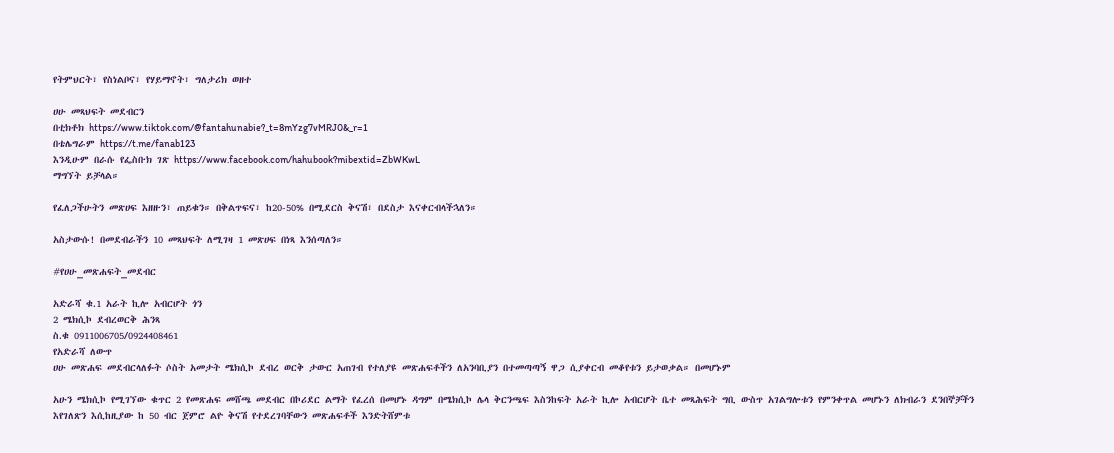የትምህርት፣ የስነልቦና፣ የሃይማኖት፣ ግለታሪክ ወዘተ

ሀሁ መጻህፍት መደብርን
በቲክቶክ https://www.tiktok.com/@fantahunabie?_t=8mYzg7vMRJ0&_r=1
በቴሌግራም https://t.me/fanab123
እንዲሁም በራሱ የፌስቡክ ገጽ https://www.facebook.com/hahubook?mibextid=ZbWKwL
ማግኘት ይቻላል።

የፈለጋችሁትን መጽሀፍ እዘዙን፣ ጠይቁን። በቅልጥፍና፣ ከ20-50% በሚደርስ ቅናሽ፣ በደስታ እናቀርብላችኋለን።

አስታውሱ! በመደብራችን 10 መጻህፍት ለሚገዛ 1 መጽሀፍ በነጻ እንሰጣለን።

#የሀሁ_መጽሐፍት_መደብር

አድራሻ ቁ.1 አራት ኪሎ አብርሆት ጎን
2 ሜክሲኮ ደብረወርቅ ሕንጻ
ስ.ቁ 0911006705/0924408461
የአድራሻ ለውጥ
ሀሁ መጽሐፍ መደብርላለፉት ሶስት አመታት ሜክሲኮ ደብረ ወርቅ ታውር አጠገብ የተለያዩ መጽሐፍቶችን ለአንባቢያን በተመጣጣኝ ዋጋ ሲያቀርብ መቆየቱን ይታወቃል። በመሆኑም

አሁን ሜክሲኮ የሚገኘው ቁጥር 2 የመጽሐፍ መሸጫ መደብር በኮሪደር ልማት የፈረሰ በመሆኑ ዳግም በሜክሲኮ ሌላ ቅርንጫፍ እስንከፍት አራት ኪሎ አብርሆት ቤተ መጻሕፍት ግቢ ውስጥ አገልግሎቱን የምንቀጥል መሆኑን ለክብራን ደንበኞቻችን እየገለጽን እሲከዚያው ከ 50 ብር ጀምሮ ልዮ ቅናሽ የተደረገባቸውን መጽሐፍቶች እንድትሸምቱ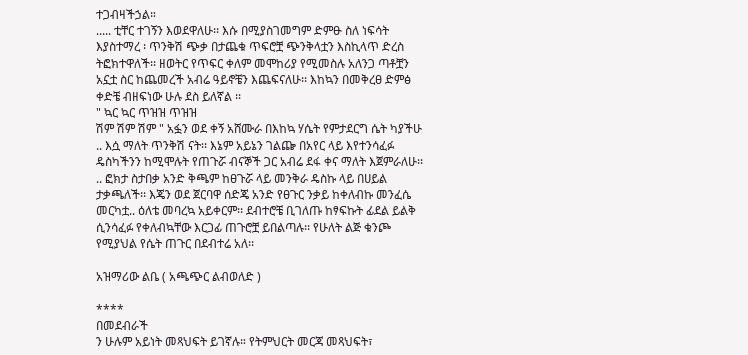ተጋብዛችኃል።
..... ቲቸር ተገኝን እወደዋለሁ፡፡ እሱ በሚያስገመግም ድምፁ ስለ ነፍሳት እያስተማረ ፡ ጥንቅሽ ጭቃ በታጨቁ ጥፍሮቿ ጭንቅላቷን እስኪላጥ ድረስ ትፎክተዋለች፡፡ ዘወትር የጥፍር ቀለም መሞከሪያ የሚመስሉ አለንጋ ጣቶቿን አኗቷ ስር ከጨመረች አብሬ ዓይኖቼን እጨፍናለሁ፡፡ እከኳን በመቅረፀ ድምፅ ቀድቼ ብዘፍነው ሁሉ ደስ ይለኛል ፡፡
" ኳር ኳር ጥዝዝ ጥዝዝ
ሽም ሽም ሽም " አፏን ወደ ቀኝ አሸሙራ በእከኳ ሃሴት የምታደርግ ሴት ካያችሁ .. እሷ ማለት ጥንቅሽ ናት፡፡ እኔም አይኔን ገልጬ በአየር ላይ እየተንሳፈፉ ዴስካችንን ከሚሞሉት የጠጉሯ ብናኞች ጋር አብሬ ደፋ ቀና ማለት እጀምራለሁ፡፡ .. ፎክታ ስታበቃ አንድ ቅጫም ከፀጉሯ ላይ መንቅራ ዴስኩ ላይ በሀይል ታቃጫለች፡፡ እጄን ወደ ጀርባዋ ሰድጄ አንድ የፀጉር ንቃይ ከቀለብኩ መንፈሴ መርካቷ.. ዕለቴ መባረኳ አይቀርም፡፡ ደብተሮቼ ቢገለጡ ከፃፍኩት ፊደል ይልቅ ሲንሳፈፉ የቀለብኳቸው እርጋፊ ጠጉሮቿ ይበልጣሉ፡፡ የሁለት ልጅ ቁንጮ የሚያህል የሴት ጠጉር በደብተሬ አለ፡፡

አዝማሪው ልቤ ( አጫጭር ልብወለድ )

****
በመደብራች
ን ሁሉም አይነት መጻህፍት ይገኛሉ። የትምህርት መርጃ መጻህፍት፣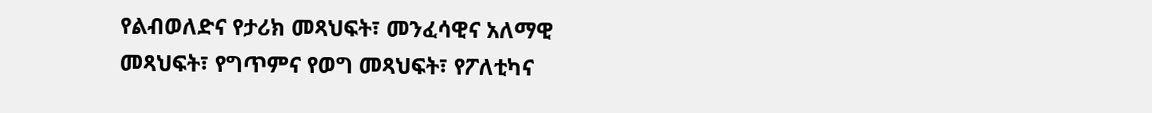የልብወለድና የታሪክ መጻህፍት፣ መንፈሳዊና አለማዊ መጻህፍት፣ የግጥምና የወግ መጻህፍት፣ የፖለቲካና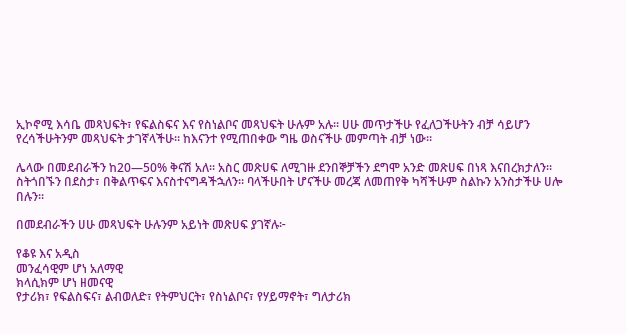ኢኮኖሚ እሳቤ መጻህፍት፣ የፍልስፍና እና የስነልቦና መጻህፍት ሁሉም አሉ። ሀሁ መጥታችሁ የፈለጋችሁትን ብቻ ሳይሆን የረሳችሁትንም መጻህፍት ታገኛላችሁ። ከእናንተ የሚጠበቀው ግዜ ወስናችሁ መምጣት ብቻ ነው።

ሌላው በመደብራችን ከ20—50% ቅናሽ አለ። አስር መጽሀፍ ለሚገዙ ደንበኞቻችን ደግሞ አንድ መጽሀፍ በነጻ እናበረክታለን። ስትጎበኙን በደስታ፣ በቅልጥፍና እናስተናግዳችኋለን። ባላችሁበት ሆናችሁ መረጃ ለመጠየቅ ካሻችሁም ስልኩን አንስታችሁ ሀሎ በሉን።

በመደብራችን ሀሁ መጻህፍት ሁሉንም አይነት መጽሀፍ ያገኛሉ፦

የቆዩ እና አዲስ
መንፈሳዊም ሆነ አለማዊ
ክላሲክም ሆነ ዘመናዊ
የታሪክ፣ የፍልስፍና፣ ልብወለድ፣ የትምህርት፣ የስነልቦና፣ የሃይማኖት፣ ግለታሪክ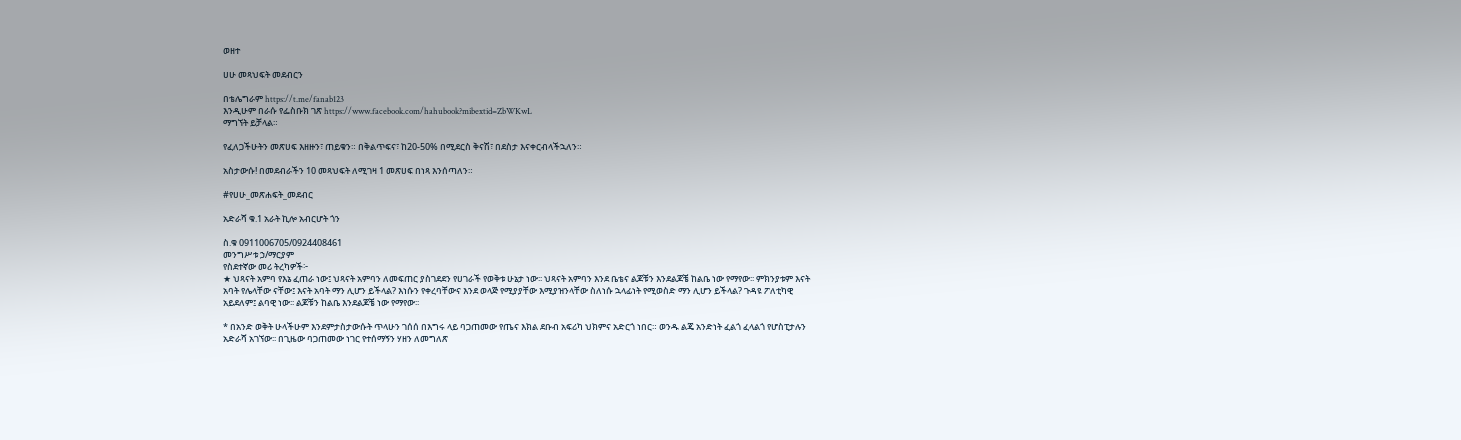ወዘተ

ሀሁ መጻህፍት መደብርን

በቴሌግራም https://t.me/fanab123
እንዲሁም በራሱ የፌስቡክ ገጽ https://www.facebook.com/hahubook?mibextid=ZbWKwL
ማግኘት ይቻላል።

የፈለጋችሁትን መጽሀፍ እዘዙን፣ ጠይቁን። በቅልጥፍና፣ ከ20-50% በሚደርስ ቅናሽ፣ በደስታ እናቀርብላችኋለን።

አስታውሱ! በመደብራችን 10 መጻህፍት ለሚገዛ 1 መጽሀፍ በነጻ እንሰጣለን።

#የሀሁ_መጽሐፍት_መደብር

አድራሻ ቁ.1 አራት ኪሎ አብርሆት ጎን

ስ.ቁ 0911006705/0924408461
መንግሥቱ ኃ/ማርያም
የስደተኛው መሪ ትረካዎች፦
★ ህጻናት አምባ የእኔ ፈጠራ ነው፤ ህጻናት አምባን ለመፍጠር ያስገደደን የሀገራች የወቅቱ ሁኔታ ነው፡፡ ህጻናት አምባን እንደ ቤቴና ልጆቹን እንደልጆቼ ከልቤ ነው የማየው፡፡ ምክንያቱም እናት አባት የሌላቸው ናቸው፤ እናት አባት ማን ሊሆን ይችላል? እነሱን የቀረባቸውና እንደ ወላጅ የሚያያቸው እሚያዝንላቸው ስለነሱ ኋላፊነት የሚወስድ ማን ሊሆን ይችላል? ጉዳዩ ፖለቲካዊ አይደለም፤ ልባዊ ነው፡፡ ልጆቹን ከልቤ እንደልጆቼ ነው የማየው፡፡

* በአንድ ወቅት ሁላችሁም እንደምታስታውሱት ጥላሁን ገሰሰ በእግሩ ላይ ባጋጠመው የጤና እክል ደቡብ አፍሪካ ህክምና አድርጎ ነበር። ወንዱ ልጄ አንድነት ፈልጎ ፈላልጎ የሆስፒታሉን አድራሻ አገኘው፡፡ በጊዜው ባጋጠመው ነገር የተሰማኝን ሃዘን ለመግለጽ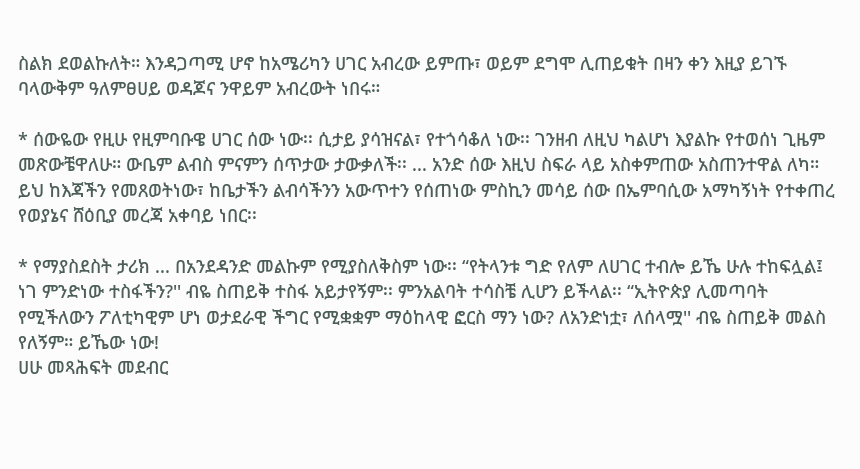ስልክ ደወልኩለት። እንዳጋጣሚ ሆኖ ከአሜሪካን ሀገር አብረው ይምጡ፣ ወይም ደግሞ ሊጠይቁት በዛን ቀን እዚያ ይገኙ ባላውቅም ዓለምፀሀይ ወዳጆና ንዋይም አብረውት ነበሩ።

* ሰውዬው የዚሁ የዚምባቡዌ ሀገር ሰው ነው፡፡ ሲታይ ያሳዝናል፣ የተጎሳቆለ ነው፡፡ ገንዘብ ለዚህ ካልሆነ እያልኩ የተወሰነ ጊዜም መጽውቼዋለሁ። ውቤም ልብስ ምናምን ሰጥታው ታውቃለች፡፡ ... አንድ ሰው እዚህ ስፍራ ላይ አስቀምጠው አስጠንተዋል ለካ። ይህ ከእጃችን የመጸወትነው፣ ከቤታችን ልብሳችንን አውጥተን የሰጠነው ምስኪን መሳይ ሰው በኤምባሲው አማካኝነት የተቀጠረ የወያኔና ሸዕቢያ መረጃ አቀባይ ነበር፡፡

* የማያስደስት ታሪክ ... በአንደዳንድ መልኩም የሚያስለቅስም ነው፡፡ “የትላንቱ ግድ የለም ለሀገር ተብሎ ይኼ ሁሉ ተከፍሏል፤ ነገ ምንድነው ተስፋችን?'' ብዬ ስጠይቅ ተስፋ አይታየኝም፡፡ ምንአልባት ተሳስቼ ሊሆን ይችላል፡፡ “ኢትዮጵያ ሊመጣባት የሚችለውን ፖለቲካዊም ሆነ ወታደራዊ ችግር የሚቋቋም ማዕከላዊ ፎርስ ማን ነው? ለአንድነቷ፣ ለሰላሟ'' ብዬ ስጠይቅ መልስ የለኝም። ይኼው ነው!
ሀሁ መጻሕፍት መደብር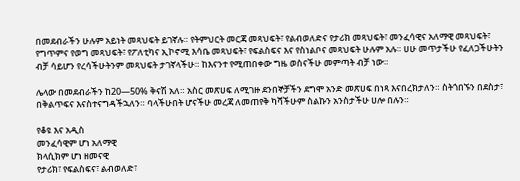በመደብራችን ሁሉም አይነት መጻህፍት ይገኛሉ። የትምህርት መርጃ መጻህፍት፣ የልብወለድና የታሪክ መጻህፍት፣ መንፈሳዊና አለማዊ መጻህፍት፣ የግጥምና የወግ መጻህፍት፣ የፖለቲካና ኢኮኖሚ እሳቤ መጻህፍት፣ የፍልስፍና እና የስነልቦና መጻህፍት ሁሉም አሉ። ሀሁ መጥታችሁ የፈለጋችሁትን ብቻ ሳይሆን የረሳችሁትንም መጻህፍት ታገኛላችሁ። ከእናንተ የሚጠበቀው ግዜ ወስናችሁ መምጣት ብቻ ነው።

ሌላው በመደብራችን ከ20—50% ቅናሽ አለ። አስር መጽሀፍ ለሚገዙ ደንበኞቻችን ደግሞ አንድ መጽሀፍ በነጻ እናበረክታለን። ስትጎበኙን በደስታ፣ በቅልጥፍና እናስተናግዳችኋለን። ባላችሁበት ሆናችሁ መረጃ ለመጠየቅ ካሻችሁም ስልኩን አንስታችሁ ሀሎ በሉን።

የቆዩ እና አዲስ
መንፈሳዊም ሆነ አለማዊ
ክላሲክም ሆነ ዘመናዊ
የታሪክ፣ የፍልስፍና፣ ልብወለድ፣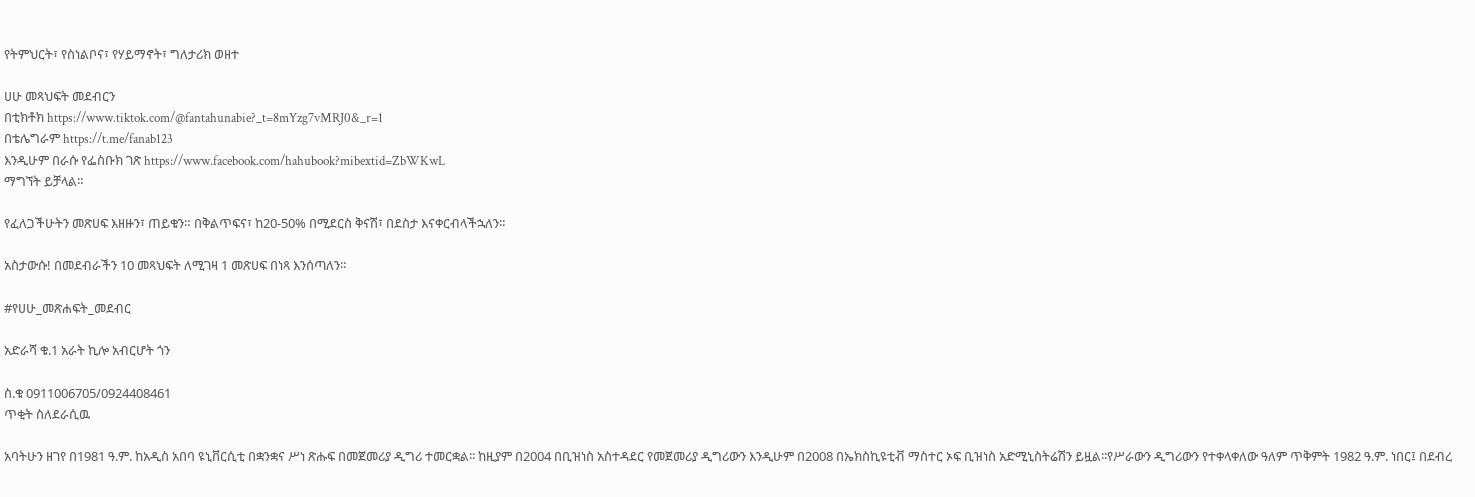የትምህርት፣ የስነልቦና፣ የሃይማኖት፣ ግለታሪክ ወዘተ

ሀሁ መጻህፍት መደብርን
በቲክቶክ https://www.tiktok.com/@fantahunabie?_t=8mYzg7vMRJ0&_r=1
በቴሌግራም https://t.me/fanab123
እንዲሁም በራሱ የፌስቡክ ገጽ https://www.facebook.com/hahubook?mibextid=ZbWKwL
ማግኘት ይቻላል።

የፈለጋችሁትን መጽሀፍ እዘዙን፣ ጠይቁን። በቅልጥፍና፣ ከ20-50% በሚደርስ ቅናሽ፣ በደስታ እናቀርብላችኋለን።

አስታውሱ! በመደብራችን 10 መጻህፍት ለሚገዛ 1 መጽሀፍ በነጻ እንሰጣለን።

#የሀሁ_መጽሐፍት_መደብር

አድራሻ ቁ.1 አራት ኪሎ አብርሆት ጎን

ስ.ቁ 0911006705/0924408461
ጥቂት ስለደራሲዉ

አባትሁን ዘገየ በ1981 ዓ.ም. ከአዲስ አበባ ዩኒቨርሲቲ በቋንቋና ሥነ ጽሑፍ በመጀመሪያ ዲግሪ ተመርቋል፡፡ ከዚያም በ2004 በቢዝነስ አስተዳደር የመጀመሪያ ዲግሪውን እንዲሁም በ2008 በኤክስኪዩቲቭ ማስተር ኦፍ ቢዝነስ አድሚኒስትሬሽን ይዟል፡፡የሥራውን ዲግሪውን የተቀላቀለው ዓለም ጥቅምት 1982 ዓ.ም. ነበር፤ በደብረ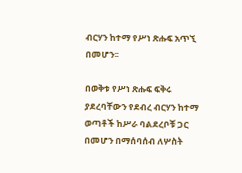ብርሃን ከተማ የሥነ ጽሑፍ አጥኚ በመሆን፡፡

በወቅቱ የሥነ ጽሑፍ ፍቅሩ ያደረባቸውን የደብረ ብርሃን ከተማ ወጣቶች ከሥራ ባልደረቦቹ ጋር በመሆን በማሰባሰብ ለሦስት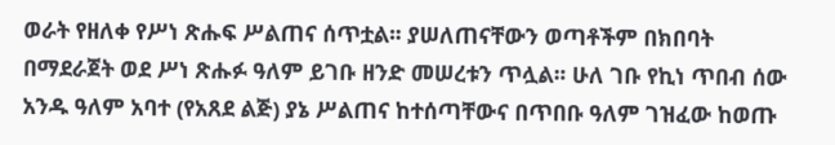ወራት የዘለቀ የሥነ ጽሑፍ ሥልጠና ሰጥቷል፡፡ ያሠለጠናቸውን ወጣቶችም በክበባት በማደራጀት ወደ ሥነ ጽሑፉ ዓለም ይገቡ ዘንድ መሠረቱን ጥሏል፡፡ ሁለ ገቡ የኪነ ጥበብ ሰው አንዱ ዓለም አባተ (የአጸደ ልጅ) ያኔ ሥልጠና ከተሰጣቸውና በጥበቡ ዓለም ገዝፈው ከወጡ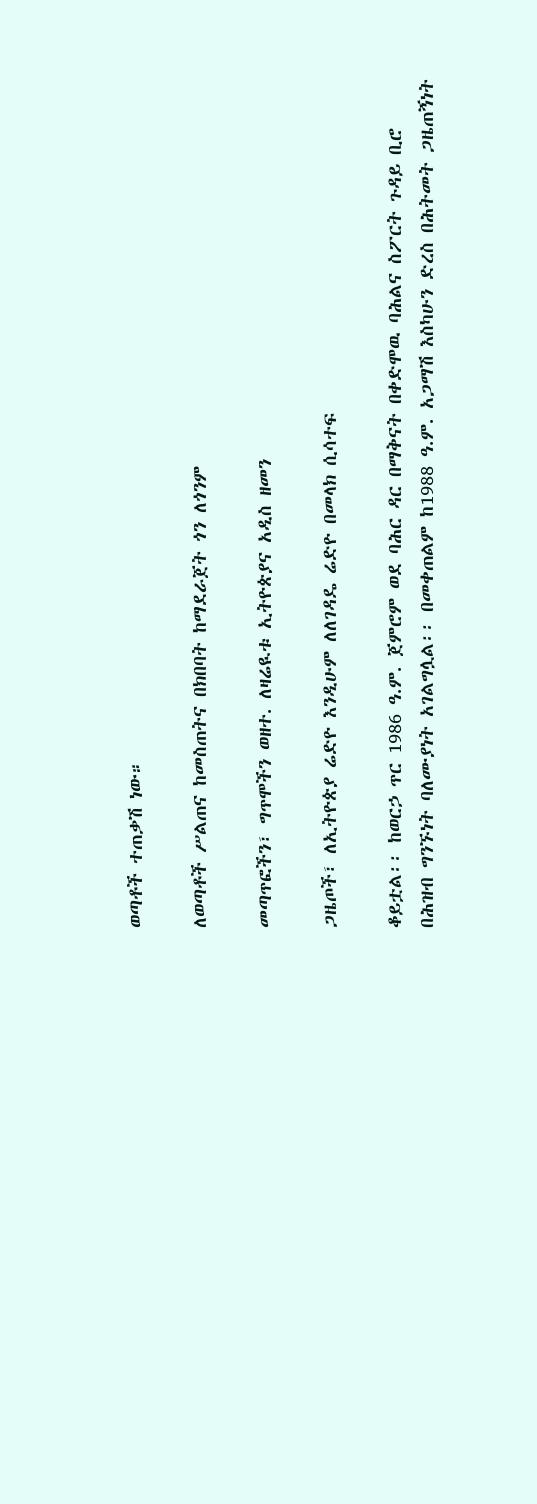ወጣቶች ተጠቃሽ ነው።

ለወጣቶች ሥልጠና ከመስጠትና በክበባት ከማደራጀት ጎን ለጎንም

መጣጥፎችን፣ ግጥሞችን ወዘተ. ለዛሬዪቱ ኢትዮጵያና አዲስ ዘመን

ጋዜጦች፣ ለኢትዮጵያ ሬድዮ እንዲሁም ለለገዳዴ ሬድዮ በመላክ ሲሳተፍ

ቆይቷል፡፡ ከወርኃ ጥር 1986 ዓ.ም. ጀምሮም ወደ ባሕር ዳር በማቅናት በቀድሞዉ ባሕልና ስፖርት ጉዳይ ቢሮ በሕዝብ ግንኙነት ባለሙያነት አገልግሏል፡፡ በመቀጠልም ከ1988 ዓ.ም. አጋማሽ እስካሁን ድረስ በሕትመት ጋዜጠኝነት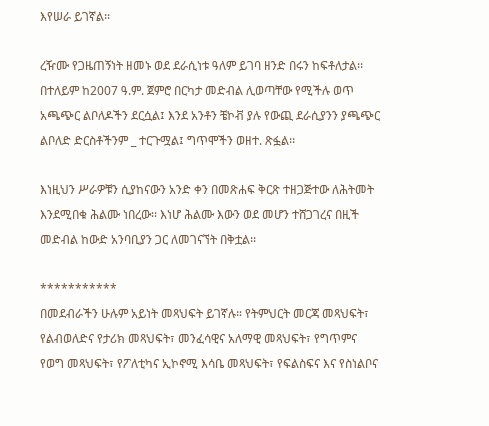እየሠራ ይገኛል፡፡

ረዥሙ የጋዜጠኝነት ዘመኑ ወደ ደራሲነቱ ዓለም ይገባ ዘንድ በሩን ከፍቶለታል፡፡ በተለይም ከ2007 ዓ.ም. ጀምሮ በርካታ መድብል ሊወጣቸው የሚችሉ ወጥ አጫጭር ልቦለዶችን ደርሷል፤ እንደ አንቶን ቼኮቭ ያሉ የውጪ ደራሲያንን ያጫጭር ልቦለድ ድርስቶችንም _ ተርጉሟል፤ ግጥሞችን ወዘተ. ጽፏል፡፡

እነዚህን ሥራዎቹን ሲያከናውን አንድ ቀን በመጽሐፍ ቅርጽ ተዘጋጅተው ለሕትመት እንደሚበቁ ሕልሙ ነበረው፡፡ እነሆ ሕልሙ እውን ወደ መሆን ተሸጋገረና በዚች መድብል ከውድ አንባቢያን ጋር ለመገናኘት በቅቷል፡፡

***********
በመደብራችን ሁሉም አይነት መጻህፍት ይገኛሉ። የትምህርት መርጃ መጻህፍት፣ የልብወለድና የታሪክ መጻህፍት፣ መንፈሳዊና አለማዊ መጻህፍት፣ የግጥምና የወግ መጻህፍት፣ የፖለቲካና ኢኮኖሚ እሳቤ መጻህፍት፣ የፍልስፍና እና የስነልቦና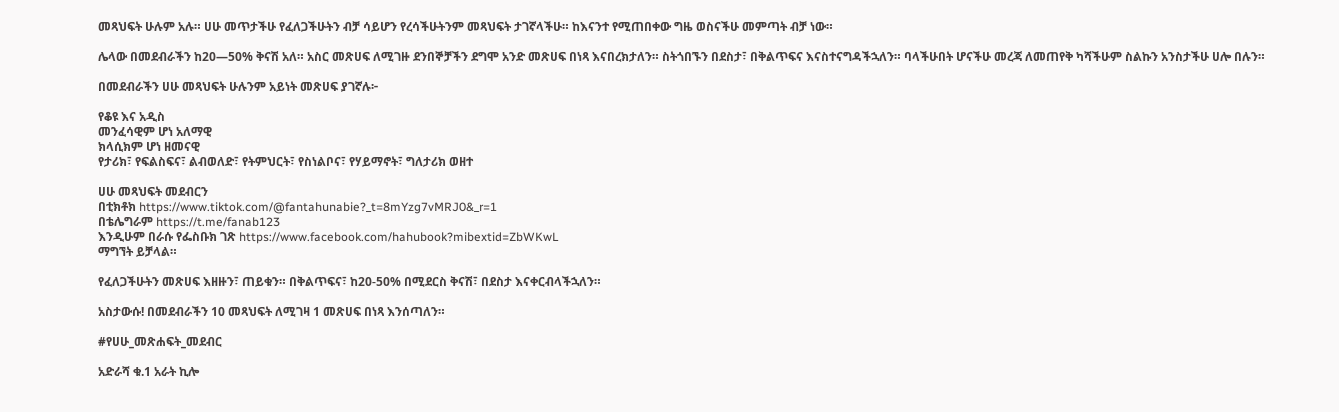መጻህፍት ሁሉም አሉ። ሀሁ መጥታችሁ የፈለጋችሁትን ብቻ ሳይሆን የረሳችሁትንም መጻህፍት ታገኛላችሁ። ከእናንተ የሚጠበቀው ግዜ ወስናችሁ መምጣት ብቻ ነው።

ሌላው በመደብራችን ከ20—50% ቅናሽ አለ። አስር መጽሀፍ ለሚገዙ ደንበኞቻችን ደግሞ አንድ መጽሀፍ በነጻ እናበረክታለን። ስትጎበኙን በደስታ፣ በቅልጥፍና እናስተናግዳችኋለን። ባላችሁበት ሆናችሁ መረጃ ለመጠየቅ ካሻችሁም ስልኩን አንስታችሁ ሀሎ በሉን።

በመደብራችን ሀሁ መጻህፍት ሁሉንም አይነት መጽሀፍ ያገኛሉ፦

የቆዩ እና አዲስ
መንፈሳዊም ሆነ አለማዊ
ክላሲክም ሆነ ዘመናዊ
የታሪክ፣ የፍልስፍና፣ ልብወለድ፣ የትምህርት፣ የስነልቦና፣ የሃይማኖት፣ ግለታሪክ ወዘተ

ሀሁ መጻህፍት መደብርን
በቲክቶክ https://www.tiktok.com/@fantahunabie?_t=8mYzg7vMRJ0&_r=1
በቴሌግራም https://t.me/fanab123
እንዲሁም በራሱ የፌስቡክ ገጽ https://www.facebook.com/hahubook?mibextid=ZbWKwL
ማግኘት ይቻላል።

የፈለጋችሁትን መጽሀፍ እዘዙን፣ ጠይቁን። በቅልጥፍና፣ ከ20-50% በሚደርስ ቅናሽ፣ በደስታ እናቀርብላችኋለን።

አስታውሱ! በመደብራችን 10 መጻህፍት ለሚገዛ 1 መጽሀፍ በነጻ እንሰጣለን።

#የሀሁ_መጽሐፍት_መደብር

አድራሻ ቁ.1 አራት ኪሎ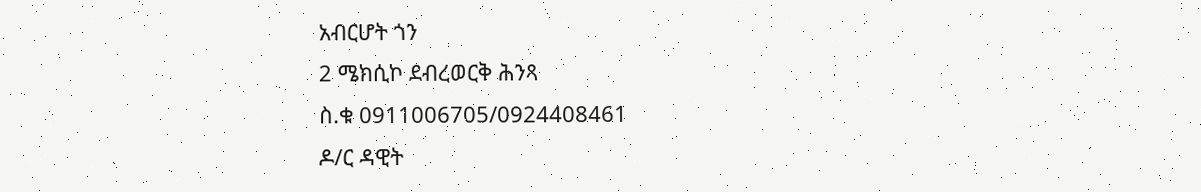አብርሆት ጎን
2 ሜክሲኮ ደብረወርቅ ሕንጻ
ስ.ቁ 0911006705/0924408461
ዶ/ር ዳዊት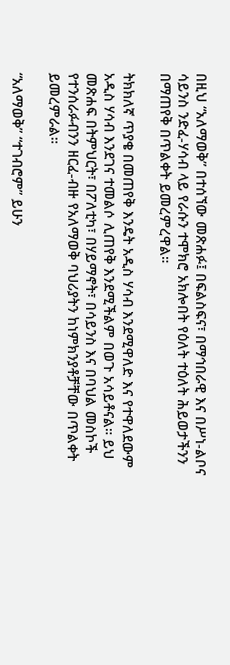በዚህ “አለማወቅ” በተሰኘው መጽሐፉ፤ በፍልስፍና፣ በማኅበራዊ እና በሥነ-ልቦና ሳይንስ ንድፈ-ሃሳብ ላይ የራሱን ተሞክሮ አክሎበት የዕለት ተዕለት ሕይወታችንን በማጠየቅ በጥልቀት ይመረምረዋል።

ትክክለኛ ጥያቄ በመጠየቅ እንዴት አዲስ ሃሳብ እንደሚዋለድ እና የተዋለደውም አዲስ ሃሳብ እንደገና ተመልሶ ሊጠየቅ እንደሚችልም በወጉ አሳይቶናል። ይህ መጽሐፍ በትምህርት፣ በፖለቲካ፣ በሃይማኖት፣ በሳይንስ እና በባህል መስኮች የተንሰራፉብንን ዘርፈ-ብዙ የአለማወቅ ባህሪያትን ከነምክንያቶቻቸው በጥልቀት ይመረምራል።

“አለማወቅ” “ተገብሮም” ይሁን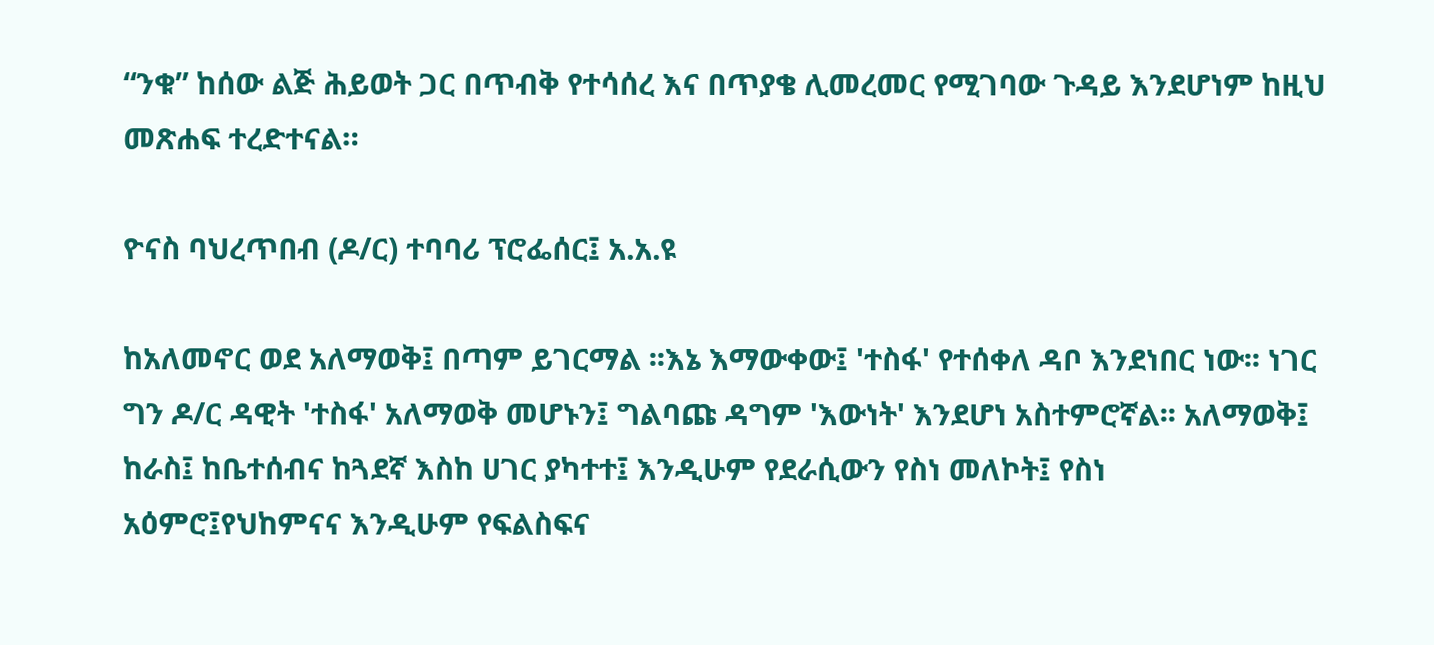“ንቁ” ከሰው ልጅ ሕይወት ጋር በጥብቅ የተሳሰረ እና በጥያቄ ሊመረመር የሚገባው ጉዳይ እንደሆነም ከዚህ መጽሐፍ ተረድተናል።

ዮናስ ባህረጥበብ (ዶ/ር) ተባባሪ ፕሮፌሰር፤ አ.አ.ዩ

ከአለመኖር ወደ አለማወቅ፤ በጣም ይገርማል ፡፡እኔ እማውቀው፤ 'ተስፋ' የተሰቀለ ዳቦ እንደነበር ነው፡፡ ነገር ግን ዶ/ር ዳዊት 'ተስፋ' አለማወቅ መሆኑን፤ ግልባጩ ዳግም 'እውነት' እንደሆነ አስተምሮኛል፡፡ አለማወቅ፤ ከራስ፤ ከቤተሰብና ከጓደኛ እስከ ሀገር ያካተተ፤ እንዲሁም የደራሲውን የስነ መለኮት፤ የስነ አዕምሮ፤የህከምናና እንዲሁም የፍልስፍና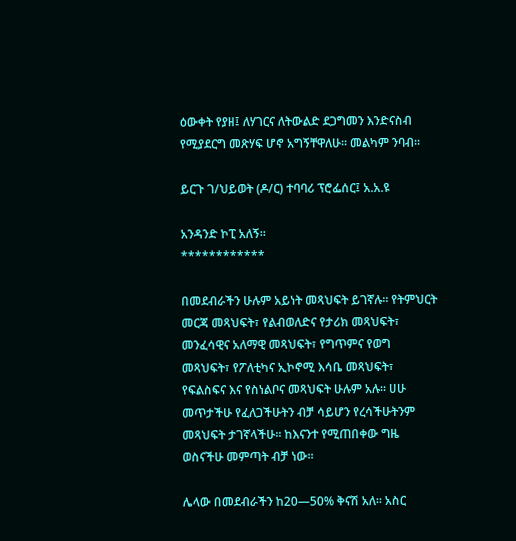ዕውቀት የያዘ፤ ለሃገርና ለትውልድ ደጋግመን እንድናስብ የሚያደርግ መጽሃፍ ሆኖ አግኝቸዋለሁ፡፡ መልካም ንባብ፡፡

ይርጉ ገ/ህይወት (ዶ/ር) ተባባሪ ፕሮፌሰር፤ አ.አ.ዩ

አንዳንድ ኮፒ አለኝ።
************

በመደብራችን ሁሉም አይነት መጻህፍት ይገኛሉ። የትምህርት መርጃ መጻህፍት፣ የልብወለድና የታሪክ መጻህፍት፣ መንፈሳዊና አለማዊ መጻህፍት፣ የግጥምና የወግ መጻህፍት፣ የፖለቲካና ኢኮኖሚ እሳቤ መጻህፍት፣ የፍልስፍና እና የስነልቦና መጻህፍት ሁሉም አሉ። ሀሁ መጥታችሁ የፈለጋችሁትን ብቻ ሳይሆን የረሳችሁትንም መጻህፍት ታገኛላችሁ። ከእናንተ የሚጠበቀው ግዜ ወስናችሁ መምጣት ብቻ ነው።

ሌላው በመደብራችን ከ20—50% ቅናሽ አለ። አስር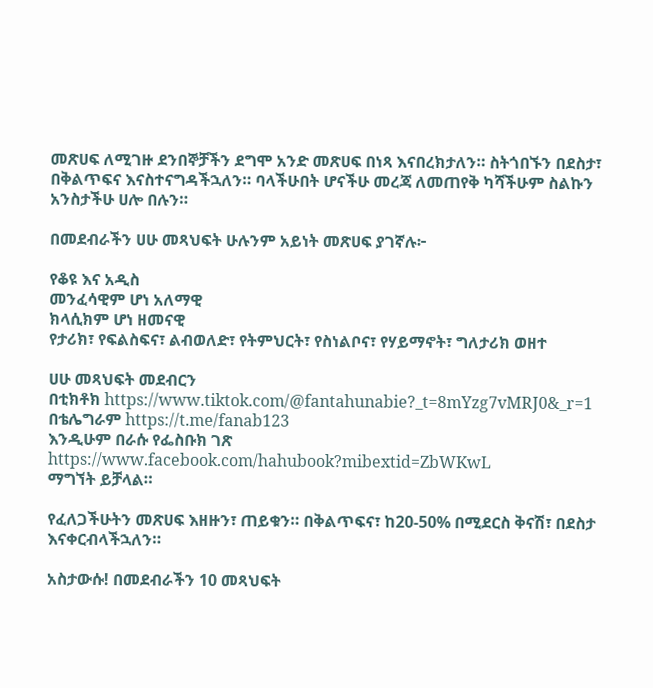መጽሀፍ ለሚገዙ ደንበኞቻችን ደግሞ አንድ መጽሀፍ በነጻ እናበረክታለን። ስትጎበኙን በደስታ፣ በቅልጥፍና እናስተናግዳችኋለን። ባላችሁበት ሆናችሁ መረጃ ለመጠየቅ ካሻችሁም ስልኩን አንስታችሁ ሀሎ በሉን።

በመደብራችን ሀሁ መጻህፍት ሁሉንም አይነት መጽሀፍ ያገኛሉ፦

የቆዩ እና አዲስ
መንፈሳዊም ሆነ አለማዊ
ክላሲክም ሆነ ዘመናዊ
የታሪክ፣ የፍልስፍና፣ ልብወለድ፣ የትምህርት፣ የስነልቦና፣ የሃይማኖት፣ ግለታሪክ ወዘተ

ሀሁ መጻህፍት መደብርን
በቲክቶክ https://www.tiktok.com/@fantahunabie?_t=8mYzg7vMRJ0&_r=1
በቴሌግራም https://t.me/fanab123
እንዲሁም በራሱ የፌስቡክ ገጽ https://www.facebook.com/hahubook?mibextid=ZbWKwL
ማግኘት ይቻላል።

የፈለጋችሁትን መጽሀፍ እዘዙን፣ ጠይቁን። በቅልጥፍና፣ ከ20-50% በሚደርስ ቅናሽ፣ በደስታ እናቀርብላችኋለን።

አስታውሱ! በመደብራችን 10 መጻህፍት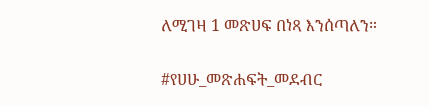ለሚገዛ 1 መጽሀፍ በነጻ እንሰጣለን።

#የሀሁ_መጽሐፍት_መደብር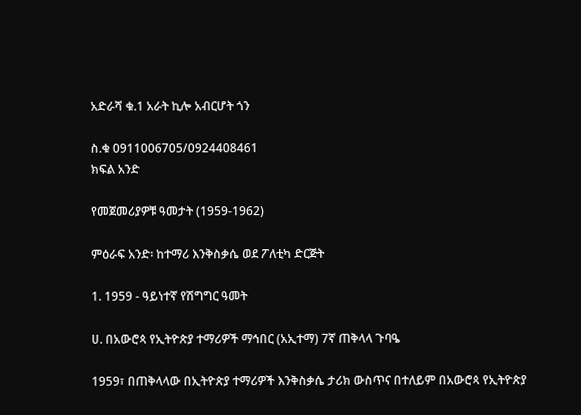አድራሻ ቁ.1 አራት ኪሎ አብርሆት ጎን

ስ.ቁ 0911006705/0924408461
ክፍል አንድ

የመጀመሪያዎቹ ዓመታት (1959-1962)

ምዕራፍ አንድ፡ ከተማሪ እንቅስቃሴ ወደ ፖለቲካ ድርጅት

1. 1959 - ዓይነተኛ የሽግግር ዓመት

ሀ. በአውሮጳ የኢትዮጵያ ተማሪዎች ማኅበር (አኢተማ) 7ኛ ጠቅላላ ጉባዔ

1959፣ በጠቅላላው በኢትዮጵያ ተማሪዎች እንቅስቃሴ ታሪክ ውስጥና በተለይም በአውሮጳ የኢትዮጵያ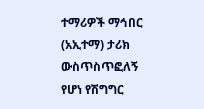ተማሪዎች ማኅበር (አኢተማ) ታሪክ ውስጥስጥፎለኝ የሆነ የሽግግር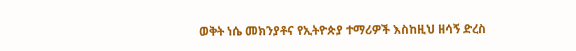ወቅት ነሴ መክንያቶና የኢትዮጵያ ተማሪዎች እስከዚህ ዘሳኝ ድረስ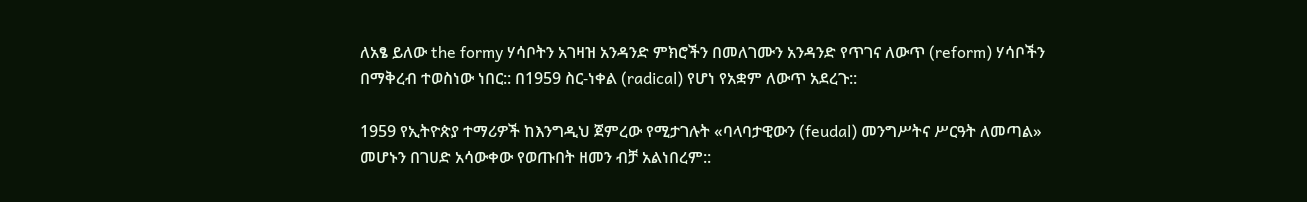ለአፄ ይለው the formy ሃሳቦትን አገዛዝ አንዳንድ ምክሮችን በመለገሙን አንዳንድ የጥገና ለውጥ (reform) ሃሳቦችን በማቅረብ ተወስነው ነበር:: በ1959 ስር-ነቀል (radical) የሆነ የአቋም ለውጥ አደረጉ::

1959 የኢትዮጵያ ተማሪዎች ከእንግዲህ ጀምረው የሚታገሉት «ባላባታዊውን (feudal) መንግሥትና ሥርዓት ለመጣል» መሆኑን በገሀድ አሳውቀው የወጡበት ዘመን ብቻ አልነበረም::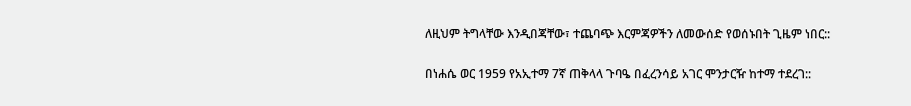ለዚህም ትግላቸው እንዲበጃቸው፣ ተጨባጭ እርምጃዎችን ለመውሰድ የወሰኑበት ጊዜም ነበር::

በነሐሴ ወር 1959 የአኢተማ 7ኛ ጠቅላላ ጉባዔ በፈረንሳይ አገር ሞንታርዥ ከተማ ተደረገ::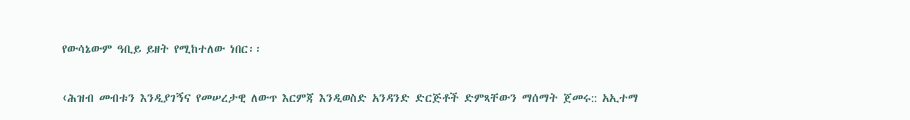የውሳኔውም ዓቢይ ይዘት የሚከተለው ነበር፡፡

‹ሕዝብ መብቱን እንዲያገኝና የመሠረታዊ ለውጥ እርምጃ እንዲወስድ አንዳንድ ድርጅቶች ድምጻቸውን ማሰማት ጀመሩ:: አኢተማ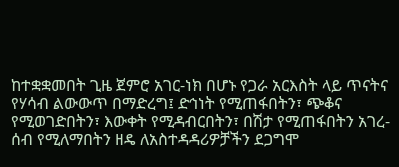ከተቋቋመበት ጊዜ ጀምሮ አገር-ነክ በሆኑ የጋራ አርእስት ላይ ጥናትና የሃሳብ ልውውጥ በማድረግ፤ ድኅነት የሚጠፋበትን፣ ጭቆና የሚወገድበትን፣ እውቀት የሚዳብርበትን፣ በሽታ የሚጠፋበትን አገረ-ሰብ የሚለማበትን ዘዴ ለአስተዳዳሪዎቻችን ደጋግሞ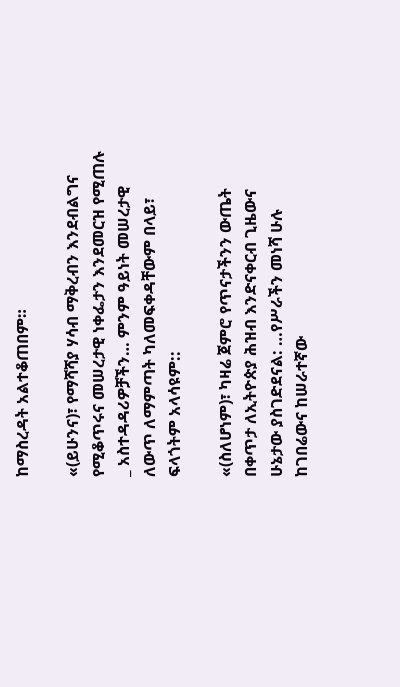ከማስረዳት አልተቆጠበም።

«(ይሁንና)፣ የማሻሻያ ሃሳብ ማቅረብን እንደብልግና የሚቆጥሩና መሠረታዊ ነቀፌታን እንደመርዝ የሚጠሉ _ አስተዳዳሪዎቻችን… ምንም ዓይነት መሠረታዊ ለውጥ ለማምጣት ካለመፍቀዳቸውም በላይ፣ ፍላጎትም አላሳዩም::

«(ስለሆነም)፣ ካዛሬ ጀምሮ የጥናታችንን ውጤት በቀጥታ ለኢትዮጵያ ሕዝብ እንድናቀርብ ጊዜውና ሁኔታው ያስገድደናል: …የሥራችን መነሻ ሁሉ ከገበሬውና ከሠራተኛው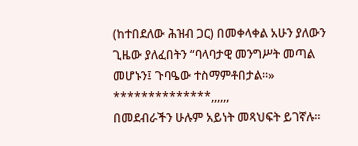(ከተበደለው ሕዝብ ጋር) በመቀላቀል አሁን ያለውን ጊዜው ያለፈበትን “ባላባታዊ መንግሥት መጣል መሆኑን፤ ጉባዔው ተስማምቶበታል።»
**************,,,,,,
በመደብራችን ሁሉም አይነት መጻህፍት ይገኛሉ።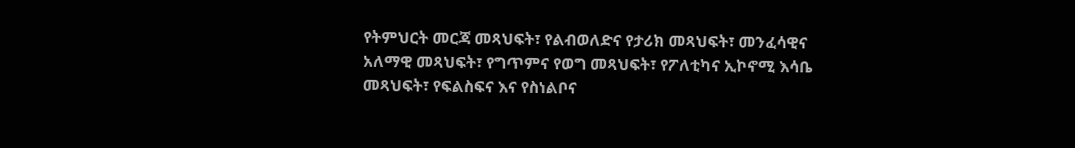የትምህርት መርጃ መጻህፍት፣ የልብወለድና የታሪክ መጻህፍት፣ መንፈሳዊና አለማዊ መጻህፍት፣ የግጥምና የወግ መጻህፍት፣ የፖለቲካና ኢኮኖሚ እሳቤ መጻህፍት፣ የፍልስፍና እና የስነልቦና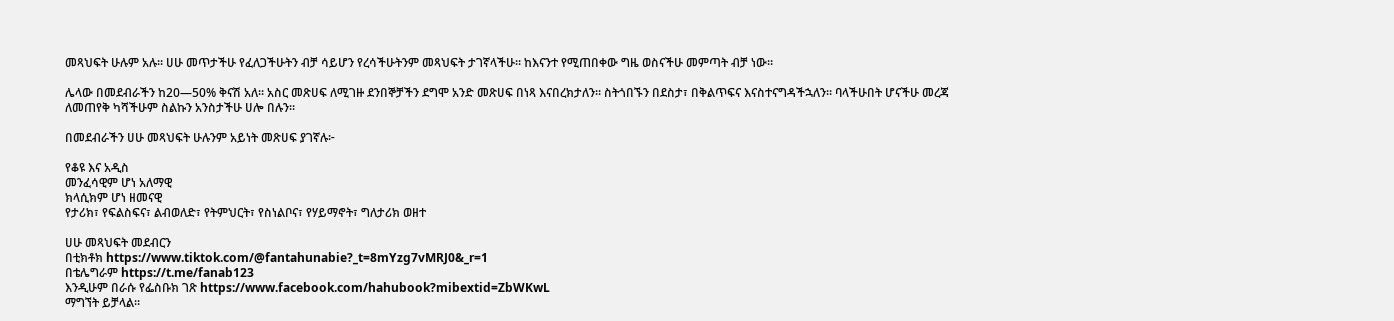መጻህፍት ሁሉም አሉ። ሀሁ መጥታችሁ የፈለጋችሁትን ብቻ ሳይሆን የረሳችሁትንም መጻህፍት ታገኛላችሁ። ከእናንተ የሚጠበቀው ግዜ ወስናችሁ መምጣት ብቻ ነው።

ሌላው በመደብራችን ከ20—50% ቅናሽ አለ። አስር መጽሀፍ ለሚገዙ ደንበኞቻችን ደግሞ አንድ መጽሀፍ በነጻ እናበረክታለን። ስትጎበኙን በደስታ፣ በቅልጥፍና እናስተናግዳችኋለን። ባላችሁበት ሆናችሁ መረጃ ለመጠየቅ ካሻችሁም ስልኩን አንስታችሁ ሀሎ በሉን።

በመደብራችን ሀሁ መጻህፍት ሁሉንም አይነት መጽሀፍ ያገኛሉ፦

የቆዩ እና አዲስ
መንፈሳዊም ሆነ አለማዊ
ክላሲክም ሆነ ዘመናዊ
የታሪክ፣ የፍልስፍና፣ ልብወለድ፣ የትምህርት፣ የስነልቦና፣ የሃይማኖት፣ ግለታሪክ ወዘተ

ሀሁ መጻህፍት መደብርን
በቲክቶክ https://www.tiktok.com/@fantahunabie?_t=8mYzg7vMRJ0&_r=1
በቴሌግራም https://t.me/fanab123
እንዲሁም በራሱ የፌስቡክ ገጽ https://www.facebook.com/hahubook?mibextid=ZbWKwL
ማግኘት ይቻላል።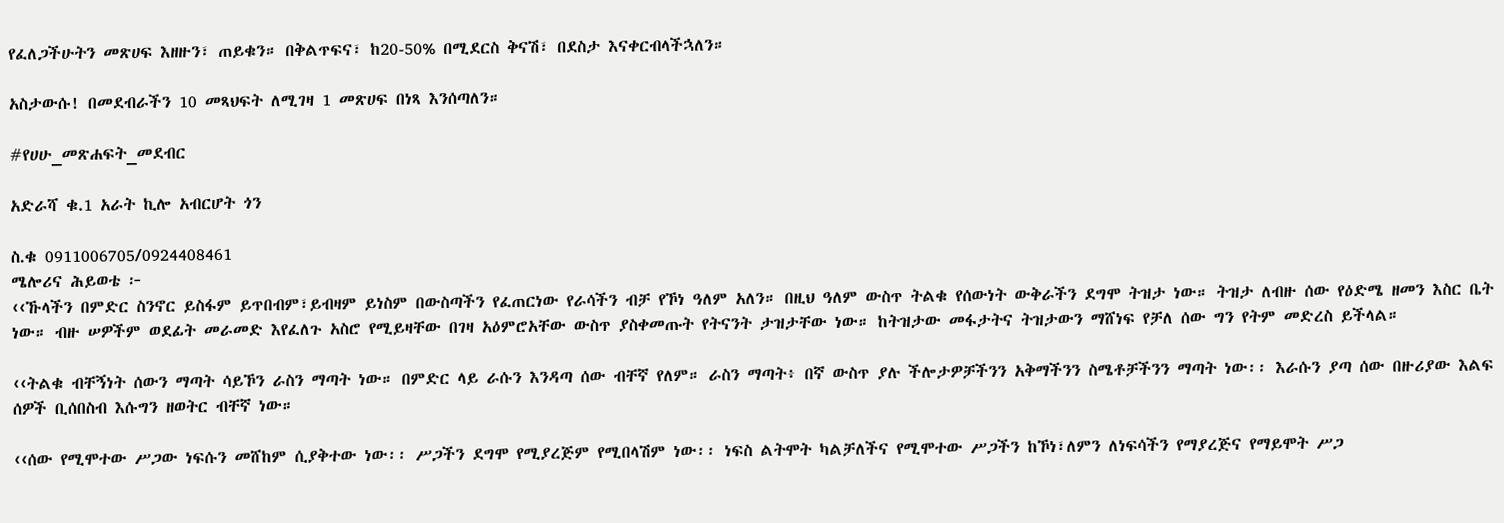የፈለጋችሁትን መጽሀፍ እዘዙን፣ ጠይቁን። በቅልጥፍና፣ ከ20-50% በሚደርስ ቅናሽ፣ በደስታ እናቀርብላችኋለን።

አስታውሱ! በመደብራችን 10 መጻህፍት ለሚገዛ 1 መጽሀፍ በነጻ እንሰጣለን።

#የሀሁ_መጽሐፍት_መደብር

አድራሻ ቁ.1 አራት ኪሎ አብርሆት ጎን

ስ.ቁ 0911006705/0924408461
ሜሎሪና ሕይወቴ ፦
‹‹ኹላችን በምድር ስንኖር ይስፋም ይጥበብም፣ይብዛም ይነስም በውስጣችን የፈጠርነው የራሳችን ብቻ የኾነ ዓለም አለን። በዚህ ዓለም ውስጥ ትልቁ የሰውነት ውቅራችን ደግሞ ትዝታ ነው። ትዝታ ለብዙ ሰው የዕድሜ ዘመን እስር ቤት ነው። ብዙ ሠዎችም ወደፊት መራመድ እየፈለጉ አስሮ የሚይዛቸው በገዛ አዕምሮአቸው ውስጥ ያስቀመጡት የትናንት ታዝታቸው ነው። ከትዝታው መፋታትና ትዝታውን ማሸነፍ የቻለ ሰው ግን የትም መድረስ ይችላል።

‹‹ትልቁ ብቸኝነት ሰውን ማጣት ሳይኾን ራስን ማጣት ነው። በምድር ላይ ራሱን እንዳጣ ሰው ብቸኛ የለም። ራስን ማጣት፥ በኛ ውስጥ ያሉ ችሎታዎቻችንን አቅማችንን ስሜቶቻችንን ማጣት ነው፡፡ እራሱን ያጣ ሰው በዙሪያው እልፍ ሰዎች ቢሰበስብ እሱግን ዘወትር ብቸኛ ነው።

‹‹ሰው የሚሞተው ሥጋው ነፍሱን መሸከም ሲያቅተው ነው፡፡ ሥጋችን ደግሞ የሚያረጅም የሚበላሽም ነው፡፡ ነፍስ ልትሞት ካልቻለችና የሚሞተው ሥጋችን ከኾነ፣ለምን ለነፍሳችን የማያረጅና የማይሞት ሥጋ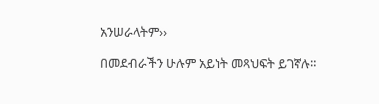አንሠራላትም››

በመደብራችን ሁሉም አይነት መጻህፍት ይገኛሉ።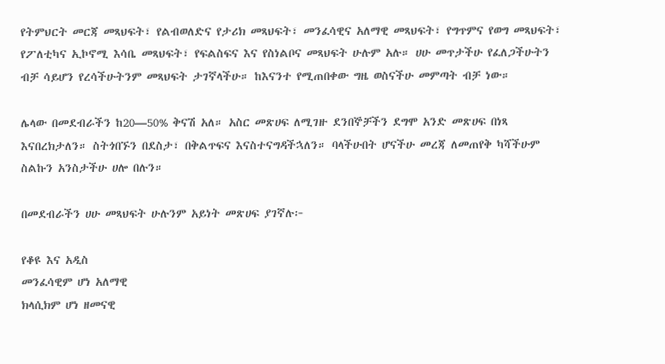የትምህርት መርጃ መጻህፍት፣ የልብወለድና የታሪክ መጻህፍት፣ መንፈሳዊና አለማዊ መጻህፍት፣ የግጥምና የወግ መጻህፍት፣ የፖለቲካና ኢኮኖሚ እሳቤ መጻህፍት፣ የፍልስፍና እና የስነልቦና መጻህፍት ሁሉም አሉ። ሀሁ መጥታችሁ የፈለጋችሁትን ብቻ ሳይሆን የረሳችሁትንም መጻህፍት ታገኛላችሁ። ከእናንተ የሚጠበቀው ግዜ ወስናችሁ መምጣት ብቻ ነው።

ሌላው በመደብራችን ከ20—50% ቅናሽ አለ። አስር መጽሀፍ ለሚገዙ ደንበኞቻችን ደግሞ አንድ መጽሀፍ በነጻ እናበረክታለን። ስትጎበኙን በደስታ፣ በቅልጥፍና እናስተናግዳችኋለን። ባላችሁበት ሆናችሁ መረጃ ለመጠየቅ ካሻችሁም ስልኩን አንስታችሁ ሀሎ በሉን።

በመደብራችን ሀሁ መጻህፍት ሁሉንም አይነት መጽሀፍ ያገኛሉ፦

የቆዩ እና አዲስ
መንፈሳዊም ሆነ አለማዊ
ክላሲክም ሆነ ዘመናዊ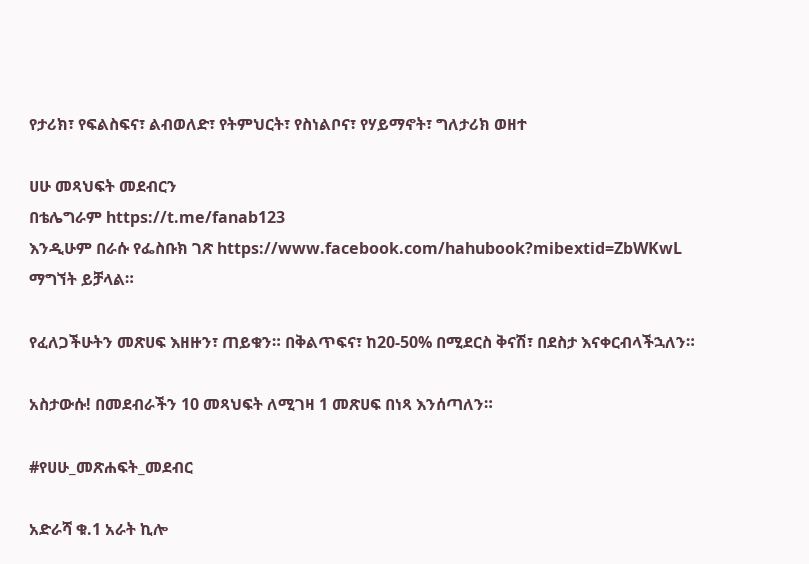የታሪክ፣ የፍልስፍና፣ ልብወለድ፣ የትምህርት፣ የስነልቦና፣ የሃይማኖት፣ ግለታሪክ ወዘተ

ሀሁ መጻህፍት መደብርን
በቴሌግራም https://t.me/fanab123
እንዲሁም በራሱ የፌስቡክ ገጽ https://www.facebook.com/hahubook?mibextid=ZbWKwL
ማግኘት ይቻላል።

የፈለጋችሁትን መጽሀፍ እዘዙን፣ ጠይቁን። በቅልጥፍና፣ ከ20-50% በሚደርስ ቅናሽ፣ በደስታ እናቀርብላችኋለን።

አስታውሱ! በመደብራችን 10 መጻህፍት ለሚገዛ 1 መጽሀፍ በነጻ እንሰጣለን።

#የሀሁ_መጽሐፍት_መደብር

አድራሻ ቁ.1 አራት ኪሎ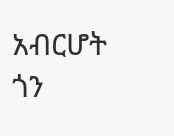አብርሆት ጎን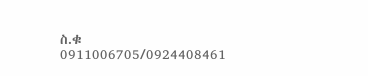ስ.ቁ 0911006705/0924408461